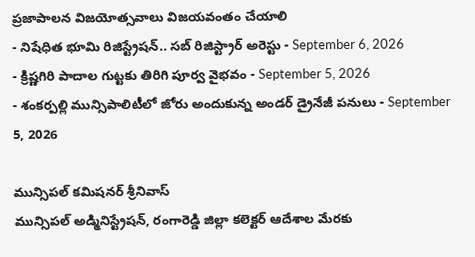ప్రజాపాలన విజయోత్సవాలు విజయవంతం చేయాలి
- నిషేధిత భూమి రిజిస్ట్రేషన్.. సబ్ రిజిస్ట్రార్ అరెస్టు - September 6, 2026
- క్రిష్ణగిరి పాదాల గుట్టకు తిరిగి పూర్వ వైభవం - September 5, 2026
- శంకర్పల్లి మున్సిపాలిటీలో జోరు అందుకున్న అండర్ డ్రైనేజీ పనులు - September 5, 2026

మున్సిపల్ కమిషనర్ శ్రీనివాస్
మున్సిపల్ అడ్మినిస్ట్రేషన్, రంగారెడ్డి జిల్లా కలెక్టర్ ఆదేశాల మేరకు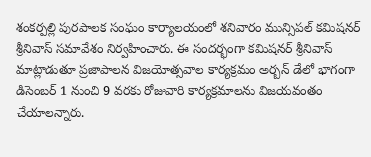శంకర్పల్లి పురపాలక సంఘం కార్యాలయంలో శనివారం మున్సిపల్ కమిషనర్ శ్రీనివాస్ సమావేశం నిర్వహించారు. ఈ సందర్భంగా కమిషనర్ శ్రీనివాస్ మాట్లాడుతూ ప్రజాపాలన విజయోత్సవాల కార్యక్రమం అర్బన్ డేలో భాగంగా డిసెంబర్ 1 నుంచి 9 వరకు రోజువారి కార్యక్రమాలను విజయవంతం చేయాలన్నారు.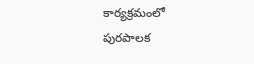కార్యక్రమంలో పురపాలక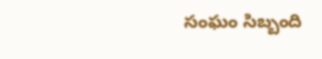సంఘం సిబ్బంది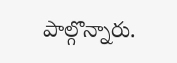పాల్గొన్నారు.